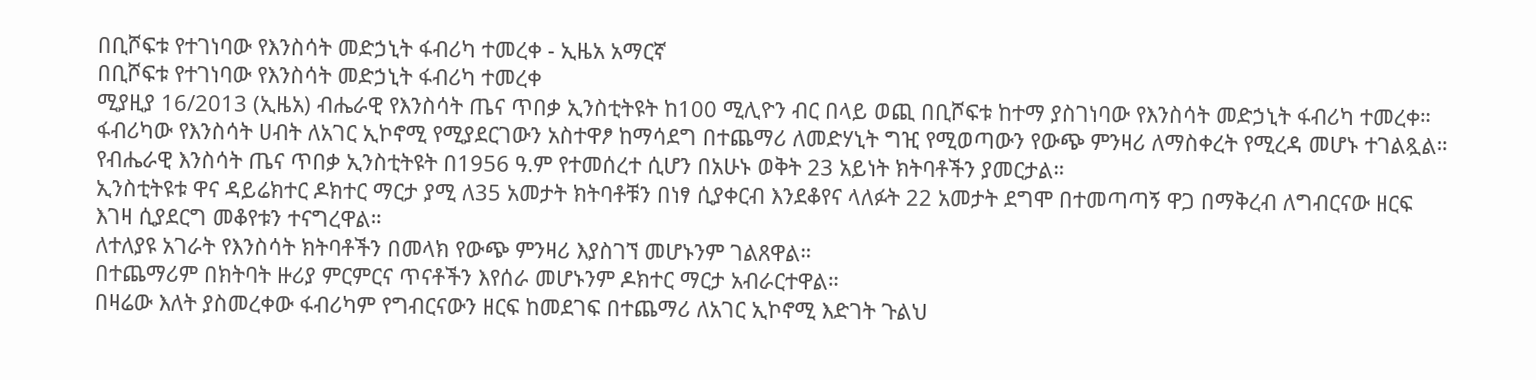በቢሾፍቱ የተገነባው የእንስሳት መድኃኒት ፋብሪካ ተመረቀ - ኢዜአ አማርኛ
በቢሾፍቱ የተገነባው የእንስሳት መድኃኒት ፋብሪካ ተመረቀ
ሚያዚያ 16/2013 (ኢዜአ) ብሔራዊ የእንስሳት ጤና ጥበቃ ኢንስቲትዩት ከ100 ሚሊዮን ብር በላይ ወጪ በቢሾፍቱ ከተማ ያስገነባው የእንስሳት መድኃኒት ፋብሪካ ተመረቀ።
ፋብሪካው የእንስሳት ሀብት ለአገር ኢኮኖሚ የሚያደርገውን አስተዋፆ ከማሳደግ በተጨማሪ ለመድሃኒት ግዢ የሚወጣውን የውጭ ምንዛሪ ለማስቀረት የሚረዳ መሆኑ ተገልጿል።
የብሔራዊ እንስሳት ጤና ጥበቃ ኢንስቲትዩት በ1956 ዓ.ም የተመሰረተ ሲሆን በአሁኑ ወቅት 23 አይነት ክትባቶችን ያመርታል።
ኢንስቲትዩቱ ዋና ዳይሬክተር ዶክተር ማርታ ያሚ ለ35 አመታት ክትባቶቹን በነፃ ሲያቀርብ እንደቆየና ላለፉት 22 አመታት ደግሞ በተመጣጣኝ ዋጋ በማቅረብ ለግብርናው ዘርፍ እገዛ ሲያደርግ መቆየቱን ተናግረዋል።
ለተለያዩ አገራት የእንስሳት ክትባቶችን በመላክ የውጭ ምንዛሪ እያስገኘ መሆኑንም ገልጸዋል።
በተጨማሪም በክትባት ዙሪያ ምርምርና ጥናቶችን እየሰራ መሆኑንም ዶክተር ማርታ አብራርተዋል።
በዛሬው እለት ያስመረቀው ፋብሪካም የግብርናውን ዘርፍ ከመደገፍ በተጨማሪ ለአገር ኢኮኖሚ እድገት ጉልህ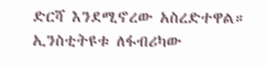ድርሻ እንደሚኖረው አስረድተዋል።
ኢንስቲትዩቱ ለፋብሪካው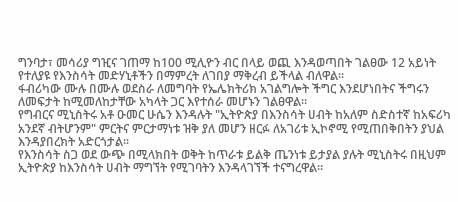ግንባታ፣ መሳሪያ ግዢና ገጠማ ከ100 ሚሊዮን ብር በላይ ወጪ እንዳወጣበት ገልፀው 12 አይነት የተለያዩ የእንስሳት መድሃኒቶችን በማምረት ለገበያ ማቅረብ ይችላል ብለዋል።
ፋብሪካው ሙሉ በሙሉ ወደስራ ለመግባት የኤሌክትሪክ አገልግሎት ችግር እንደሆነበትና ችግሩን ለመፍታት ከሚመለከታቸው አካላት ጋር እየተሰራ መሆኑን ገልፀዋል።
የግብርና ሚኒስትሩ አቶ ዑመር ሁሴን እንዳሉት "ኢትዮጵያ በእንስሳት ሀብት ከአለም ስድስተኛ ከአፍሪካ አንደኛ ብትሆንም" ምርትና ምርታማነቱ ዝቅ ያለ መሆን ዘርፉ ለአገሪቱ ኢኮኖሚ የሚጠበቅበትን ያህል እንዳያበረክት አድርጎታል።
የእንስሳት ስጋ ወደ ውጭ በሚላክበት ወቅት ከጥራቱ ይልቅ ጤንነቱ ይታያል ያሉት ሚኒስትሩ በዚህም ኢትዮጵያ ከእንስሳት ሀብት ማግኘት የሚገባትን እንዳላገኘች ተናግረዋል።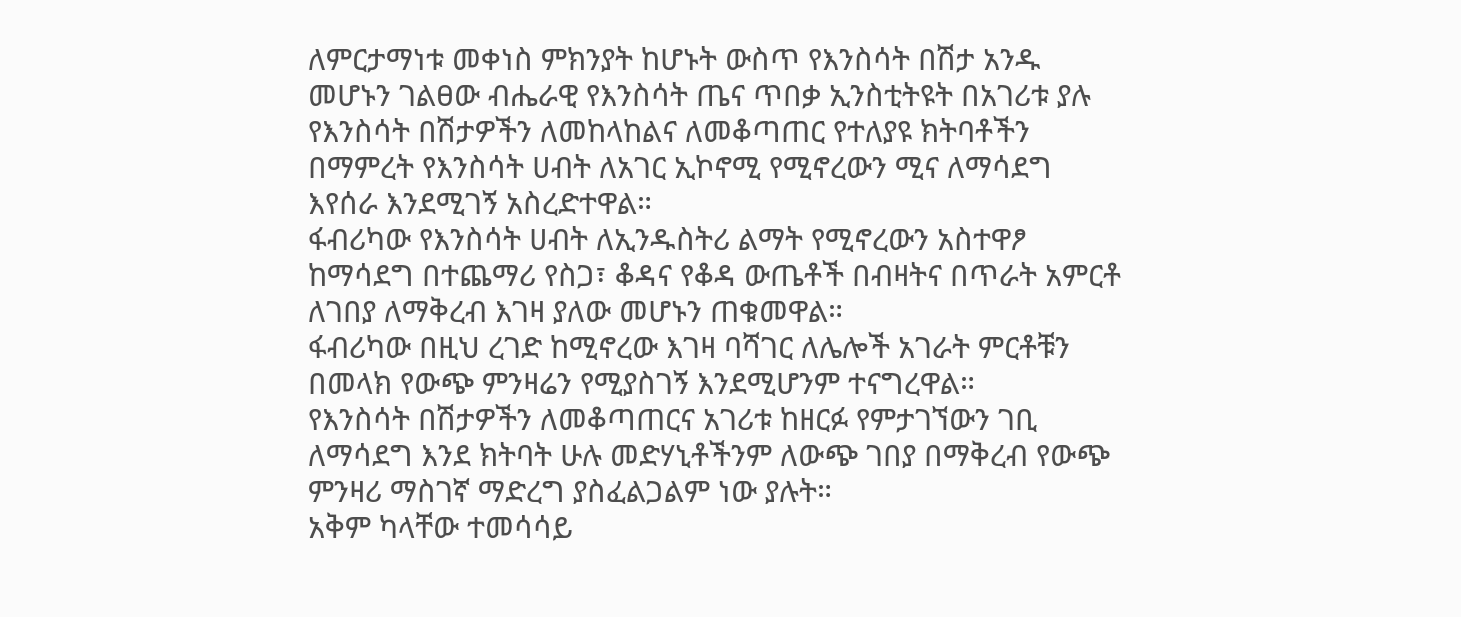ለምርታማነቱ መቀነስ ምክንያት ከሆኑት ውስጥ የእንስሳት በሽታ አንዱ መሆኑን ገልፀው ብሔራዊ የእንስሳት ጤና ጥበቃ ኢንስቲትዩት በአገሪቱ ያሉ የእንስሳት በሽታዎችን ለመከላከልና ለመቆጣጠር የተለያዩ ክትባቶችን በማምረት የእንስሳት ሀብት ለአገር ኢኮኖሚ የሚኖረውን ሚና ለማሳደግ እየሰራ እንደሚገኝ አስረድተዋል።
ፋብሪካው የእንስሳት ሀብት ለኢንዱስትሪ ልማት የሚኖረውን አስተዋፆ ከማሳደግ በተጨማሪ የስጋ፣ ቆዳና የቆዳ ውጤቶች በብዛትና በጥራት አምርቶ ለገበያ ለማቅረብ እገዛ ያለው መሆኑን ጠቁመዋል።
ፋብሪካው በዚህ ረገድ ከሚኖረው እገዛ ባሻገር ለሌሎች አገራት ምርቶቹን በመላክ የውጭ ምንዛሬን የሚያስገኝ እንደሚሆንም ተናግረዋል።
የእንስሳት በሽታዎችን ለመቆጣጠርና አገሪቱ ከዘርፉ የምታገኘውን ገቢ ለማሳደግ እንደ ክትባት ሁሉ መድሃኒቶችንም ለውጭ ገበያ በማቅረብ የውጭ ምንዛሪ ማስገኛ ማድረግ ያስፈልጋልም ነው ያሉት።
አቅም ካላቸው ተመሳሳይ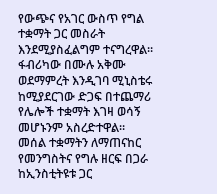የውጭና የአገር ውስጥ የግል ተቋማት ጋር መስራት እንደሚያስፈልግም ተናግረዋል።
ፋብሪካው በሙሉ አቅሙ ወደማምረት እንዲገባ ሚኒስቴሩ ከሚያደርገው ድጋፍ በተጨማሪ የሌሎች ተቋማት እገዛ ወሳኝ መሆኑንም አስረድተዋል።
መሰል ተቋማትን ለማጠናከር የመንግስትና የግሉ ዘርፍ በጋራ ከኢንስቲትዩቱ ጋር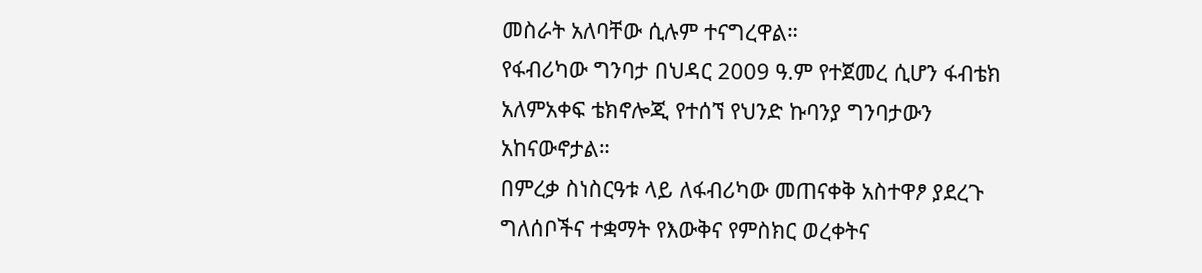መስራት አለባቸው ሲሉም ተናግረዋል።
የፋብሪካው ግንባታ በህዳር 2009 ዓ.ም የተጀመረ ሲሆን ፋብቴክ አለምአቀፍ ቴክኖሎጂ የተሰኘ የህንድ ኩባንያ ግንባታውን አከናውኖታል።
በምረቃ ስነስርዓቱ ላይ ለፋብሪካው መጠናቀቅ አስተዋፆ ያደረጉ ግለሰቦችና ተቋማት የእውቅና የምስክር ወረቀትና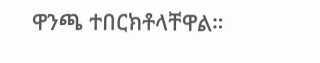ዋንጫ ተበርክቶላቸዋል።